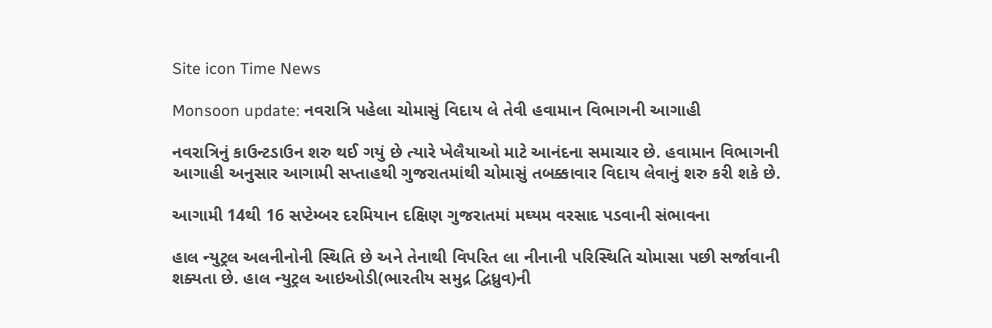Site icon Time News

Monsoon update: નવરાત્રિ પહેલા ચોમાસું વિદાય લે તેવી હવામાન વિભાગની આગાહી

નવરાત્રિનું કાઉન્ટડાઉન શરુ થઈ ગયું છે ત્યારે ખેલૈયાઓ માટે આનંદના સમાચાર છે. હવામાન વિભાગની આગાહી અનુસાર આગામી સપ્તાહથી ગુજરાતમાંથી ચોમાસું તબક્કાવાર વિદાય લેવાનું શરુ કરી શકે છે.

આગામી 14થી 16 સપ્ટેમ્બર દરમિયાન દક્ષિણ ગુજરાતમાં મઘ્યમ વરસાદ પડવાની સંભાવના

હાલ ન્યુટ્રલ અલનીનોની સ્થિતિ છે અને તેનાથી વિપરિત લા નીનાની પરિસ્થિતિ ચોમાસા પછી સર્જાવાની શક્યતા છે. હાલ ન્યુટ્રલ આઇઓડી(ભારતીય સમુદ્ર દ્વિધ્રુવ)ની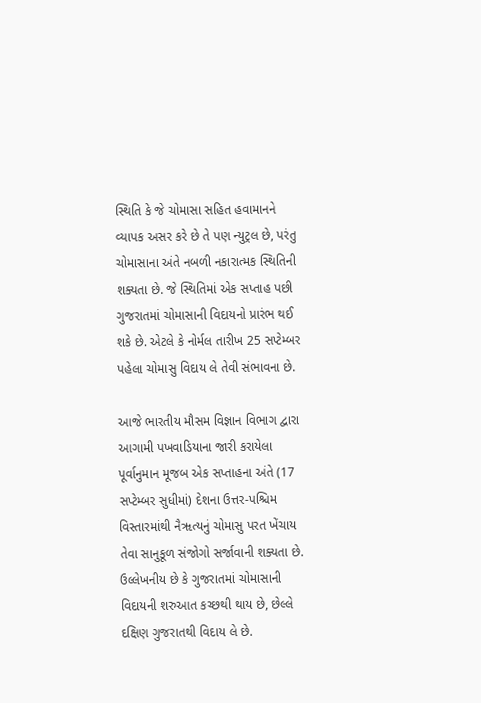સ્થિતિ કે જે ચોમાસા સહિત હવામાનને વ્યાપક અસર કરે છે તે પણ ન્યુટ્રલ છે, પરંતુ ચોમાસાના અંતે નબળી નકારાત્મક સ્થિતિની શક્યતા છે. જે સ્થિતિમાં એક સપ્તાહ પછી ગુજરાતમાં ચોમાસાની વિદાયનો પ્રારંભ થઈ શકે છે. એટલે કે નોર્મલ તારીખ 25 સપ્ટેમ્બર પહેલા ચોમાસુ વિદાય લે તેવી સંભાવના છે.

આજે ભારતીય મૌસમ વિજ્ઞાન વિભાગ દ્વારા આગામી પખવાડિયાના જારી કરાયેલા પૂર્વાનુમાન મૂજબ એક સપ્તાહના અંતે (17 સપ્ટેમ્બર સુધીમાં) દેશના ઉત્તર-પશ્ચિમ વિસ્તારમાંથી નૈૠત્યનું ચોમાસુ પરત ખેંચાય તેવા સાનુકૂળ સંજોગો સર્જાવાની શક્યતા છે. ઉલ્લેખનીય છે કે ગુજરાતમાં ચોમાસાની વિદાયની શરુઆત કચ્છથી થાય છે, છેલ્લે દક્ષિણ ગુજરાતથી વિદાય લે છે.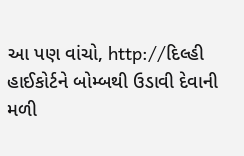આ પણ વાંચો, http://દિલ્હી હાઈકોર્ટને બોમ્બથી ઉડાવી દેવાની મળી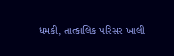ધમકી, તાત્કાલિક પરિસર ખાલી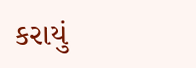કરાયું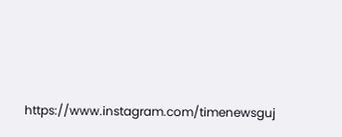https://www.instagram.com/timenewsguj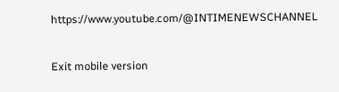https://www.youtube.com/@INTIMENEWSCHANNEL

Exit mobile version